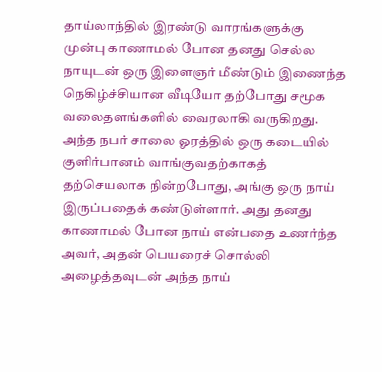தாய்லாந்தில் இரண்டு வாரங்களுக்கு முன்பு காணாமல் போன தனது செல்ல நாயுடன் ஒரு இளைஞர் மீண்டும் இணைந்த நெகிழ்ச்சியான வீடியோ தற்போது சமூக வலைதளங்களில் வைரலாகி வருகிறது. அந்த நபர் சாலை ஓரத்தில் ஒரு கடையில் குளிர்பானம் வாங்குவதற்காகத் தற்செயலாக நின்றபோது, அங்கு ஒரு நாய் இருப்பதைக் கண்டுள்ளார். அது தனது காணாமல் போன நாய் என்பதை உணர்ந்த அவர், அதன் பெயரைச் சொல்லி அழைத்தவுடன் அந்த நாய்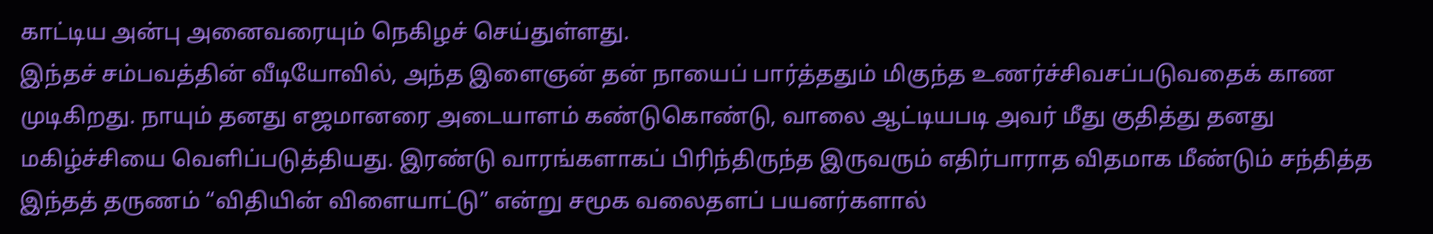காட்டிய அன்பு அனைவரையும் நெகிழச் செய்துள்ளது.
இந்தச் சம்பவத்தின் வீடியோவில், அந்த இளைஞன் தன் நாயைப் பார்த்ததும் மிகுந்த உணர்ச்சிவசப்படுவதைக் காண முடிகிறது. நாயும் தனது எஜமானரை அடையாளம் கண்டுகொண்டு, வாலை ஆட்டியபடி அவர் மீது குதித்து தனது மகிழ்ச்சியை வெளிப்படுத்தியது. இரண்டு வாரங்களாகப் பிரிந்திருந்த இருவரும் எதிர்பாராத விதமாக மீண்டும் சந்தித்த இந்தத் தருணம் “விதியின் விளையாட்டு” என்று சமூக வலைதளப் பயனர்களால்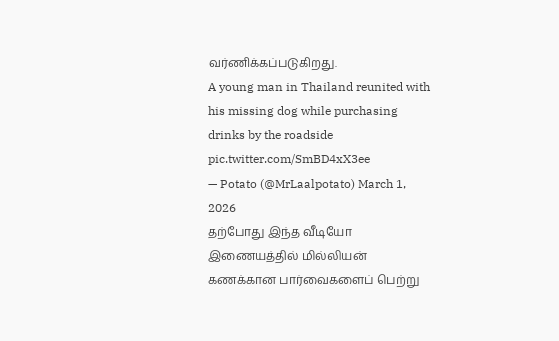வர்ணிக்கப்படுகிறது.
A young man in Thailand reunited with his missing dog while purchasing drinks by the roadside pic.twitter.com/SmBD4xX3ee
— Potato (@MrLaalpotato) March 1, 2026
தற்போது இந்த வீடியோ இணையத்தில் மில்லியன் கணக்கான பார்வைகளைப் பெற்று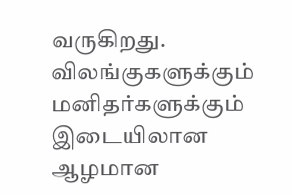வருகிறது. விலங்குகளுக்கும் மனிதர்களுக்கும் இடையிலான ஆழமான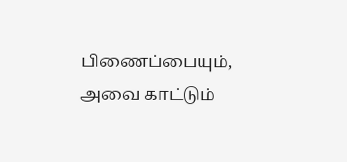பிணைப்பையும், அவை காட்டும்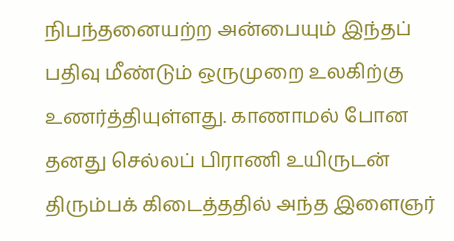நிபந்தனையற்ற அன்பையும் இந்தப் பதிவு மீண்டும் ஒருமுறை உலகிற்கு உணர்த்தியுள்ளது. காணாமல் போன தனது செல்லப் பிராணி உயிருடன் திரும்பக் கிடைத்ததில் அந்த இளைஞர்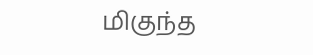மிகுந்த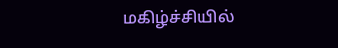மகிழ்ச்சியில்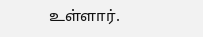உள்ளார்.